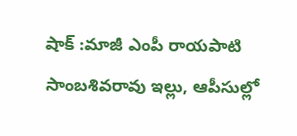షాక్ :మాజీ ఎంపీ రాయపాటి సాంబశివరావు ఇల్లు, ఆపీసుల్లో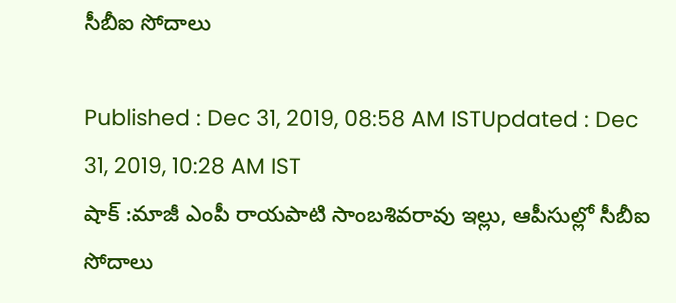సీబీఐ సోదాలు

Published : Dec 31, 2019, 08:58 AM ISTUpdated : Dec 31, 2019, 10:28 AM IST
షాక్ :మాజీ ఎంపీ రాయపాటి సాంబశివరావు ఇల్లు, ఆపీసుల్లో సీబీఐ సోదాలు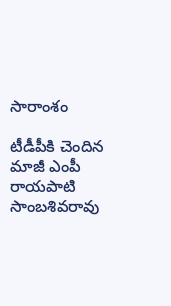సారాంశం

టీడీపీకి చెందిన మాజీ ఎంపీ రాయపాటి సాంబశివరావు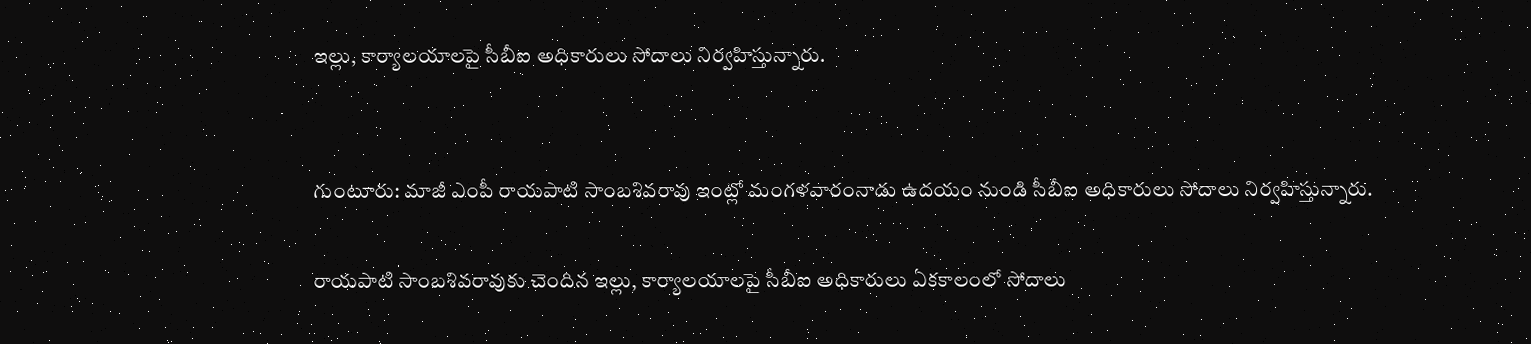ఇల్లు, కార్యాలయాలపై సీబీఐ అధికారులు సోదాలు నిర్వహిస్తున్నారు.


గుంటూరు: మాజీ ఎంపీ రాయపాటి సాంబశివరావు ఇంట్లో మంగళవారంనాడు ఉదయం నుండి సీబీఐ అధికారులు సోదాలు నిర్వహిస్తున్నారు.

రాయపాటి సాంబశివరావుకు చెందిన ఇల్లు, కార్యాలయాలపై సీబీఐ అధికారులు ఏకకాలంలో సోదాలు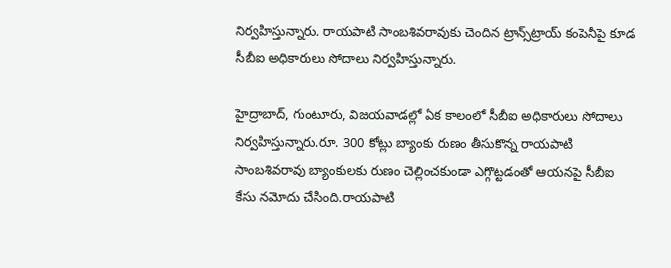నిర్వహిస్తున్నారు. రాయపాటి సాంబశివరావుకు చెందిన ట్రాన్స్‌ట్రాయ్ కంపెనీపై కూడ సీబీఐ అధికారులు సోదాలు నిర్వహిస్తున్నారు.

హైద్రాబాద్, గుంటూరు, విజయవాడల్లో ఏక కాలంలో సీబీఐ అధికారులు సోదాలు నిర్వహిస్తున్నారు.రూ. 300 కోట్లు బ్యాంకు రుణం తీసుకొన్న రాయపాటి సాంబశివరావు బ్యాంకులకు రుణం చెల్లించకుండా ఎగ్గొట్టడంతో ఆయనపై సీబీఐ కేసు నమోదు చేసింది.రాయపాటి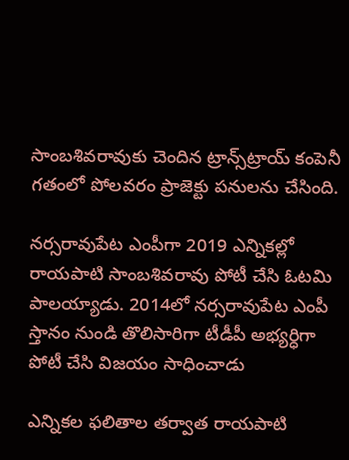సాంబశివరావుకు చెందిన ట్రాన్స్‌ట్రాయ్ కంపెనీ గతంలో పోలవరం ప్రాజెక్టు పనులను చేసింది.

నర్సరావుపేట ఎంపీగా 2019 ఎన్నికల్లో  రాయపాటి సాంబశివరావు పోటీ చేసి ఓటమి పాలయ్యాడు. 2014లో నర్సరావుపేట ఎంపీ స్తానం నుండి తొలిసారిగా టీడీపీ అభ్యర్ధిగా పోటీ చేసి విజయం సాధించాడు

ఎన్నికల ఫలితాల తర్వాత రాయపాటి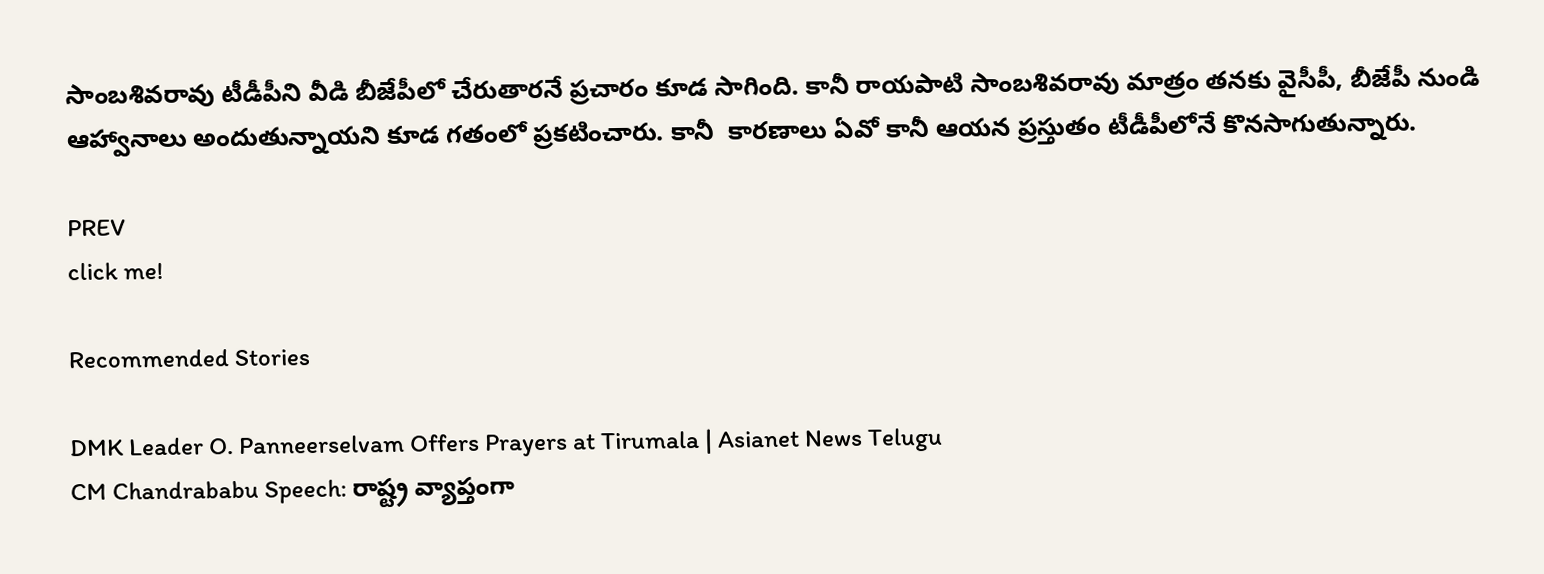సాంబశివరావు టీడీపీని వీడి బీజేపీలో చేరుతారనే ప్రచారం కూడ సాగింది. కానీ రాయపాటి సాంబశివరావు మాత్రం తనకు వైసీపీ, బీజేపీ నుండి ఆహ్వానాలు అందుతున్నాయని కూడ గతంలో ప్రకటించారు. కానీ  కారణాలు ఏవో కానీ ఆయన ప్రస్తుతం టీడీపీలోనే కొనసాగుతున్నారు.

PREV
click me!

Recommended Stories

DMK Leader O. Panneerselvam Offers Prayers at Tirumala | Asianet News Telugu
CM Chandrababu Speech: రాష్ట్ర వ్యాప్తంగా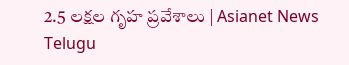2.5 లక్షల గృహ ప్రవేశాలు | Asianet News Telugu